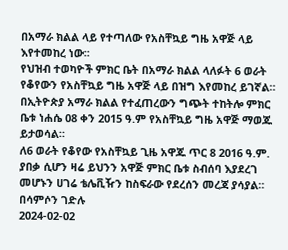በአማራ ክልል ላይ የተጣለው የአስቸኳይ ግዜ አዋጅ ላይ እየተመከረ ነው፡፡
የህዝብ ተወካዮች ምክር ቤት በአማራ ክልል ላለፉት 6 ወራት የቆየውን የአስቸኳይ ግዜ አዋጅ ላይ በዝግ እየመከረ ይገኛል።
በኢትዮጵያ አማራ ክልል የተፈጠረውን ግጭት ተከትሎ ምክር ቤቱ ነሐሴ 08 ቀን 2015 ዓ.ም የአስቸኳይ ግዜ አዋጅ ማወጁ ይታወሳል።
ለ6 ወራት የቆየው የአስቸኳይ ጊዜ አዋጁ ጥር 8 2016 ዓ.ም. ያበቃ ሲሆን ዛሬ ይህንን አዋጅ ምክር ቤቱ ስብሰባ እያደረገ መሆኑን ሀገሬ ቴሌቪዥን ከስፍራው የደረሰን መረጃ ያሳያል።
በሳምሶን ገድሉ
2024-02-02